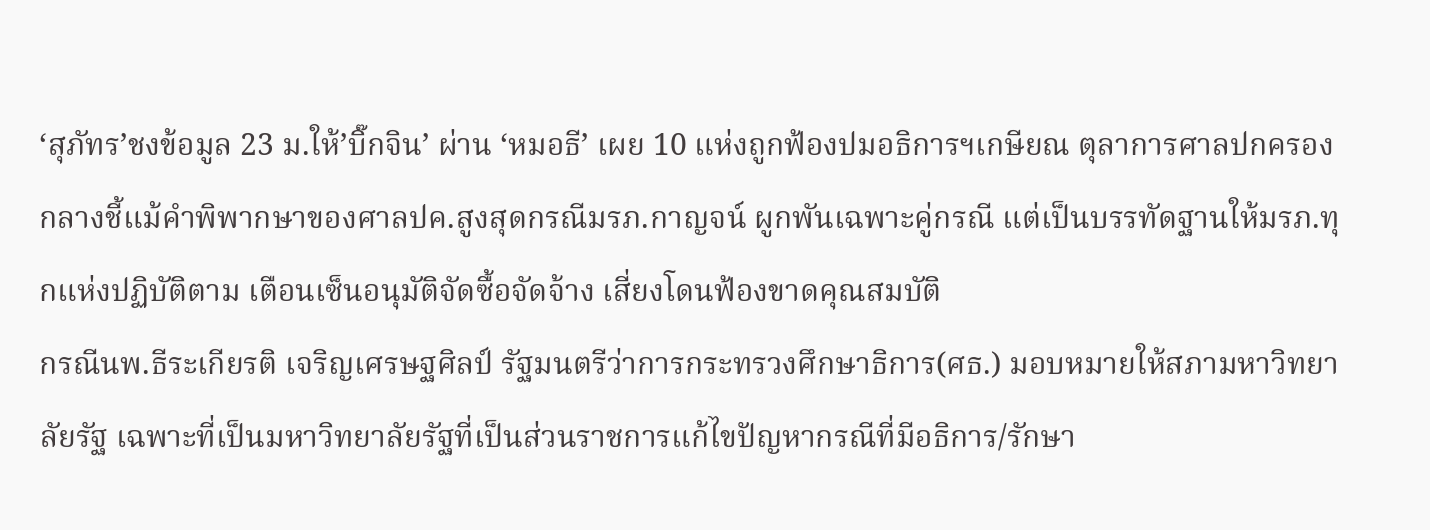‘สุภัทร’ชงข้อมูล 23 ม.ให้’บิ๊กจิน’ ผ่าน ‘หมอธี’ เผย 10 แห่งถูกฟ้องปมอธิการฯเกษียณ ตุลาการศาลปกครองกลางชี้แม้คำพิพากษาของศาลปค.สูงสุดกรณีมรภ.กาญจน์ ผูกพันเฉพาะคู่กรณี แต่เป็นบรรทัดฐานให้มรภ.ทุกแห่งปฏิบัติตาม เตือนเซ็นอนุมัติจัดซื้อจัดจ้าง เสี่ยงโดนฟ้องขาดคุณสมบัติ
กรณีนพ.ธีระเกียรติ เจริญเศรษฐศิลป์ รัฐมนตรีว่าการกระทรวงศึกษาธิการ(ศธ.) มอบหมายให้สภามหาวิทยาลัยรัฐ เฉพาะที่เป็นมหาวิทยาลัยรัฐที่เป็นส่วนราชการแก้ไขปัญหากรณีที่มีอธิการ/รักษา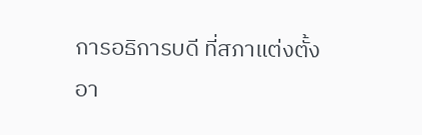การอธิการบดี ที่สภาแต่งตั้งอา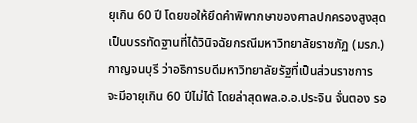ยุเกิน 60 ปี โดยขอให้ยึดคำพิพากษาของศาลปกครองสูงสุดเป็นบรรทัดฐานที่ได้วินิจฉัยกรณีมหาวิทยาลัยราชภัฏ (มรภ.) กาญจนบุรี ว่าอธิการบดีมหาวิทยาลัยรัฐที่เป็นส่วนราชการ จะมีอายุเกิน 60 ปีไม่ได้ โดยล่าสุดพล.อ.อ.ประจิน จั่นตอง รอ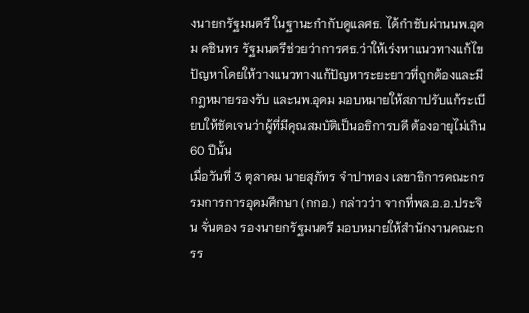งนายกรัฐมนตรี ในฐานะกำกับดูแลศธ. ได้กำชับผ่านนพ.อุดม คชินทร รัฐมนตรีช่วยว่าการศธ.ว่าให้เร่งหาแนวทางแก้ไขปัญหาโดยให้วางแนวทางแก้ปัญหาระยะยาวที่ถูกต้องและมีกฎหมายรองรับ และนพ.อุดม มอบหมายให้สภาปรับแก้ระเบียบให้ชัดเจนว่าผู้ที่มีคุณสมบัติเป็นอธิการบดี ต้องอายุไม่เกิน 60 ปีนั้น
เมื่อวันที่ 3 ตุลาคม นายสุภัทร จำปาทอง เลขาธิการคณะกรรมการการอุดมศึกษา (กกอ.) กล่าวว่า จากที่พล.อ.อ.ประจิน จั่นตอง รองนายกรัฐมนตรี มอบหมายให้สำนักงานคณะกรร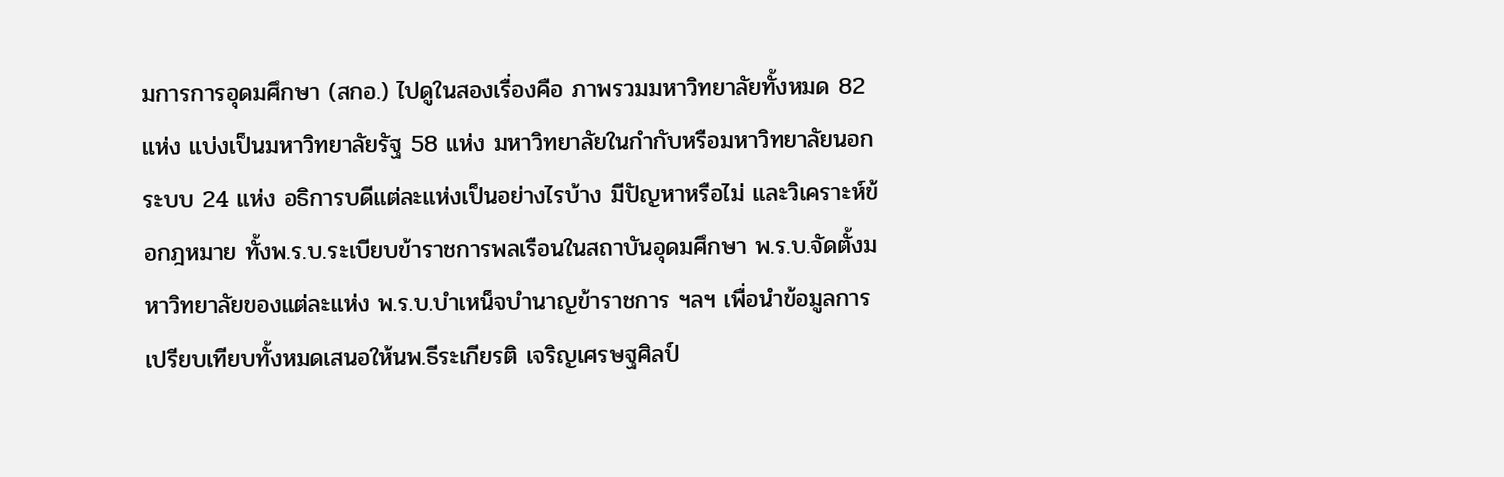มการการอุดมศึกษา (สกอ.) ไปดูในสองเรื่องคือ ภาพรวมมหาวิทยาลัยทั้งหมด 82 แห่ง แบ่งเป็นมหาวิทยาลัยรัฐ 58 แห่ง มหาวิทยาลัยในกำกับหรือมหาวิทยาลัยนอกระบบ 24 แห่ง อธิการบดีแต่ละแห่งเป็นอย่างไรบ้าง มีปัญหาหรือไม่ และวิเคราะห์ข้อกฎหมาย ทั้งพ.ร.บ.ระเบียบข้าราชการพลเรือนในสถาบันอุดมศึกษา พ.ร.บ.จัดตั้งมหาวิทยาลัยของแต่ละแห่ง พ.ร.บ.บำเหน็จบำนาญข้าราชการ ฯลฯ เพื่อนำข้อมูลการเปรียบเทียบทั้งหมดเสนอให้นพ.ธีระเกียรติ เจริญเศรษฐศิลป์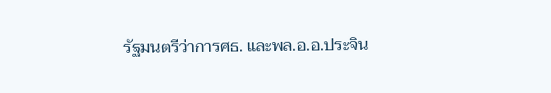รัฐมนตรีว่าการศธ. และพล.อ.อ.ประจิน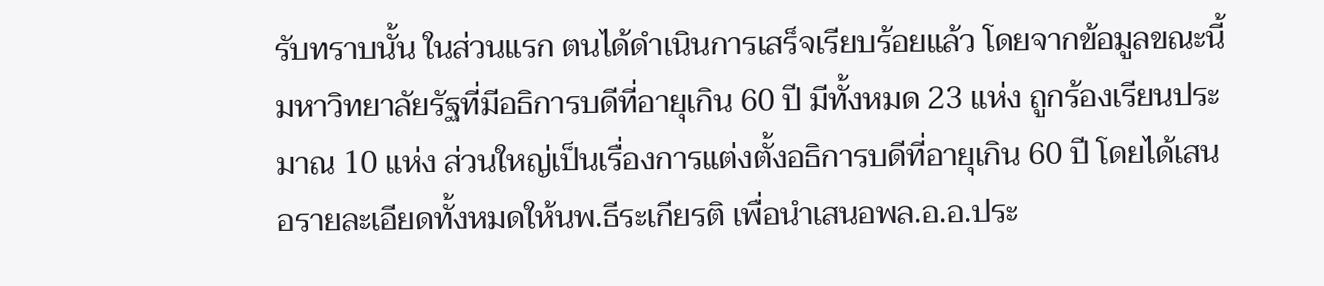รับทราบนั้น ในส่วนแรก ตนได้ดำเนินการเสร็จเรียบร้อยแล้ว โดยจากข้อมูลขณะนี้มหาวิทยาลัยรัฐที่มีอธิการบดีที่อายุเกิน 60 ปี มีทั้งหมด 23 แห่ง ถูกร้องเรียนประมาณ 10 แห่ง ส่วนใหญ่เป็นเรื่องการแต่งตั้งอธิการบดีที่อายุเกิน 60 ปี โดยได้เสนอรายละเอียดทั้งหมดให้นพ.ธีระเกียรติ เพื่อนำเสนอพล.อ.อ.ประ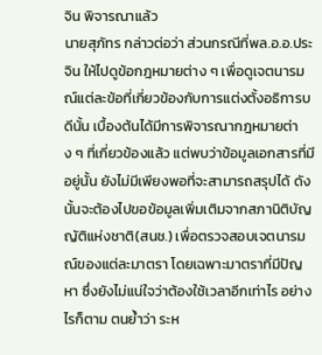จิน พิจารณาแล้ว
นายสุภัทร กล่าวต่อว่า ส่วนกรณีที่พล.อ.อ.ประจิน ให้ไปดูข้อกฎหมายต่าง ๆ เพื่อดูเจตนารมณ์แต่ละข้อที่เกี่ยวข้องกับการแต่งตั้งอธิการบดีนั้น เบื้องต้นได้มีการพิจารณากฎหมายต่าง ๆ ที่เกี่ยวข้องแล้ว แต่พบว่าข้อมูลเอกสารที่มีอยู่นั้น ยังไม่มีเพียงพอที่จะสามารถสรุปได้ ดังนั้นจะต้องไปขอข้อมูลเพิ่มเติมจากสภานิติบัญญัติแห่งชาติ(สนช.) เพื่อตรวจสอบเจตนารมณ์ของแต่ละมาตรา โดยเฉพาะมาตราที่มีปัญหา ซึ่งยังไม่แน่ใจว่าต้องใช้เวลาอีกเท่าไร อย่างไรก็ตาม ตนย้ำว่า ระห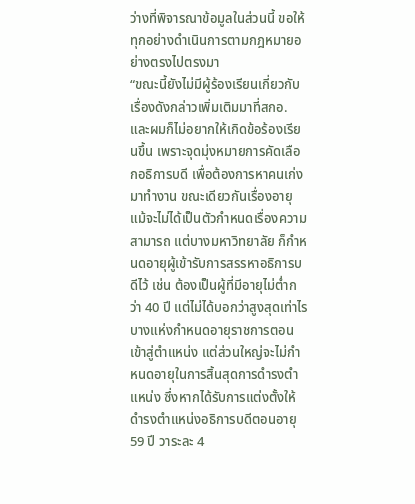ว่างที่พิจารณาข้อมูลในส่วนนี้ ขอให้ทุกอย่างดำเนินการตามกฎหมายอย่างตรงไปตรงมา
“ขณะนี้ยังไม่มีผู้ร้องเรียนเกี่ยวกับเรื่องดังกล่าวเพิ่มเติมมาที่สกอ. และผมก็ไม่อยากให้เกิดข้อร้องเรียนขึ้น เพราะจุดมุ่งหมายการคัดเลือกอธิการบดี เพื่อต้องการหาคนเก่งมาทำงาน ขณะเดียวกันเรื่องอายุแม้จะไม่ได้เป็นตัวกำหนดเรื่องความสามารถ แต่บางมหาวิทยาลัย ก็กำหนดอายุผู้เข้ารับการสรรหาอธิการบดีไว้ เช่น ต้องเป็นผู้ที่มีอายุไม่ต่ำกว่า 40 ปี แต่ไม่ได้บอกว่าสูงสุดเท่าไร บางแห่งกำหนดอายุราชการตอนเข้าสู่ตำแหน่ง แต่ส่วนใหญ่จะไม่กำหนดอายุในการสิ้นสุดการดำรงตำแหน่ง ซึ่งหากได้รับการแต่งตั้งให้ดำรงตำแหน่งอธิการบดีตอนอายุ 59 ปี วาระละ 4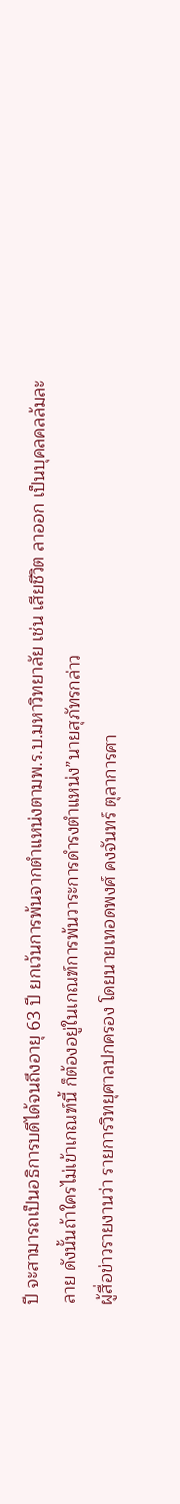ปี จะสามารถเป็นอธิการบดีได้จนถึงอายุ 63 ปี ยกเว้นการพ้นจากตำแหน่งตามพ.ร.บ.มหาวิทยาลัย เช่น เสียชีวิต ลาออก เป็นบุคลคลล้มละลาย ดังนั้นถ้าใครไม่เข้าเกณฑ์นี้ ก็ต้องอยู่ในเกณฑ์การพ้นวาระการดำรงตำแหน่ง”นายสุภัทรกล่าว
ผู้สื่อข่าวรายงานว่า รายการวิทยุศาลปกครอง โดยนายเทอดพงศ์ คงจันทร์ ตุลาการศา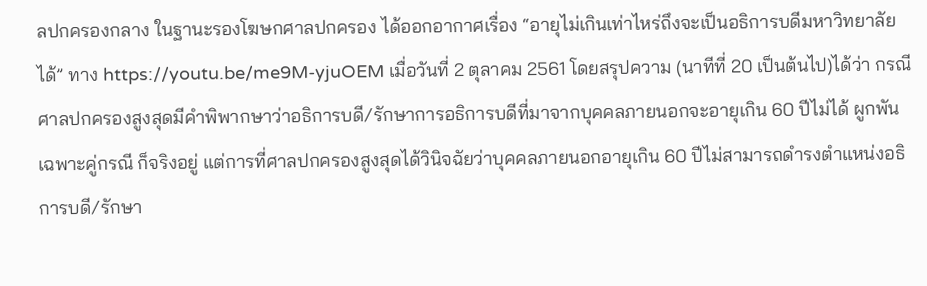ลปกครองกลาง ในฐานะรองโฆษกศาลปกครอง ได้ออกอากาศเรื่อง “อายุไม่เกินเท่าไหร่ถึงจะเป็นอธิการบดีมหาวิทยาลัยได้” ทาง https://youtu.be/me9M-yjuOEM เมื่อวันที่ 2 ตุลาคม 2561 โดยสรุปความ (นาทีที่ 20 เป็นต้นไป)ได้ว่า กรณีศาลปกครองสูงสุดมีคำพิพากษาว่าอธิการบดี/รักษาการอธิการบดีที่มาจากบุคคลภายนอกจะอายุเกิน 60 ปีไม่ได้ ผูกพันเฉพาะคู่กรณี ก็จริงอยู่ แต่การที่ศาลปกครองสูงสุดได้วินิจฉัยว่าบุคคลภายนอกอายุเกิน 60 ปีไม่สามารถดำรงตำแหน่งอธิการบดี/รักษา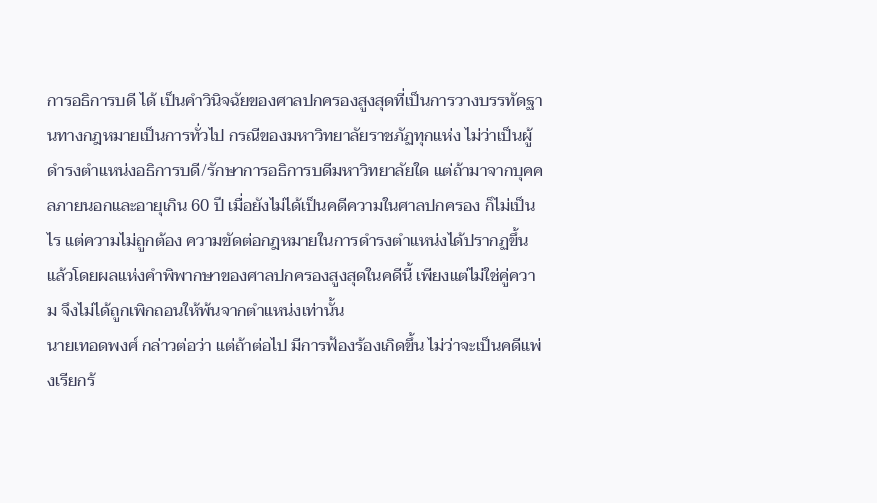การอธิการบดี ได้ เป็นคำวินิจฉัยของศาลปกครองสูงสุดที่เป็นการวางบรรทัดฐานทางกฎหมายเป็นการทั่วไป กรณีของมหาวิทยาลัยราชภัฏทุกแห่ง ไม่ว่าเป็นผู้ดำรงตำแหน่งอธิการบดี/รักษาการอธิการบดีมหาวิทยาลัยใด แต่ถ้ามาจากบุคคลภายนอกและอายุเกิน 60 ปี เมื่อยังไม่ได้เป็นคดีความในศาลปกครอง ก็ไม่เป็นไร แต่ความไม่ถูกต้อง ความขัดต่อกฎหมายในการดำรงตำแหน่งได้ปรากฏขึ้นแล้วโดยผลแห่งคำพิพากษาของศาลปกครองสูงสุดในคดีนี้ เพียงแต่ไม่ใช่คู่ความ จึงไม่ได้ถูกเพิกถอนให้พ้นจากตำแหน่งเท่านั้น
นายเทอดพงศ์ กล่าวต่อว่า แต่ถ้าต่อไป มีการฟ้องร้องเกิดขึ้น ไม่ว่าจะเป็นคดีแพ่งเรียกร้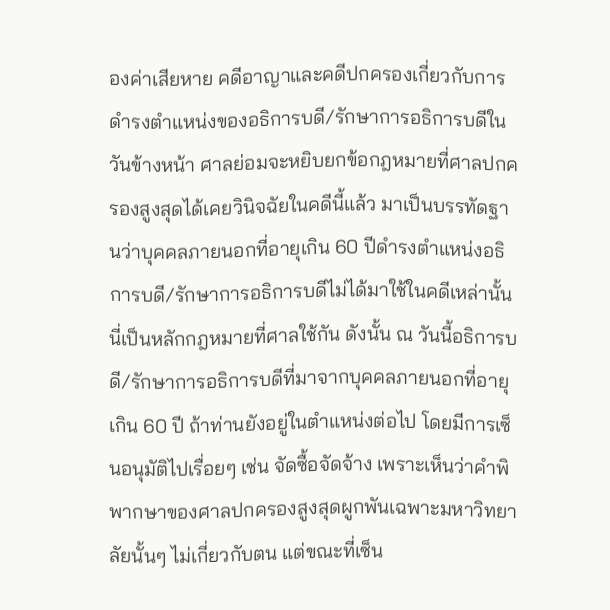องค่าเสียหาย คดีอาญาและคดีปกครองเกี่ยวกับการดำรงตำแหน่งของอธิการบดี/รักษาการอธิการบดีในวันข้างหน้า ศาลย่อมจะหยิบยกข้อกฎหมายที่ศาลปกครองสูงสุดได้เคยวินิจฉัยในคดีนี้แล้ว มาเป็นบรรทัดฐานว่าบุคคลภายนอกที่อายุเกิน 60 ปีดำรงตำแหน่งอธิการบดี/รักษาการอธิการบดีไม่ได้มาใช้ในคดีเหล่านั้น นี่เป็นหลักกฎหมายที่ศาลใช้กัน ดังนั้น ณ วันนี้อธิการบดี/รักษาการอธิการบดีที่มาจากบุคคลภายนอกที่อายุเกิน 60 ปี ถ้าท่านยังอยู่ในตำแหน่งต่อไป โดยมีการเซ็นอนุมัติไปเรื่อยๆ เช่น จัดซื้อจัดจ้าง เพราะเห็นว่าคำพิพากษาของศาลปกครองสูงสุดผูกพันเฉพาะมหาวิทยาลัยนั้นๆ ไม่เกี่ยวกับตน แต่ขณะที่เซ็น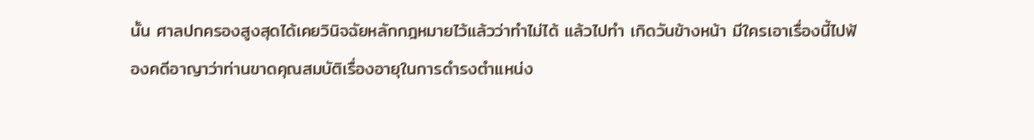นั้น ศาลปกครองสูงสุดได้เคยวินิจฉัยหลักกฎหมายไว้แล้วว่าทำไม่ได้ แล้วไปทำ เกิดวันข้างหน้า มีใครเอาเรื่องนี้ไปฟ้องคดีอาญาว่าท่านขาดคุณสมบัติเรื่องอายุในการดำรงตำแหน่ง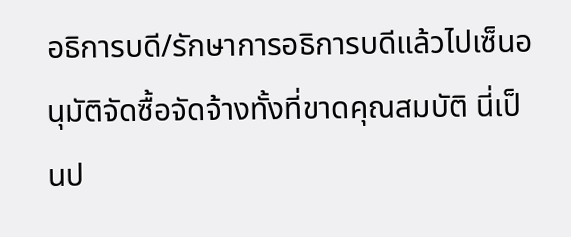อธิการบดี/รักษาการอธิการบดีแล้วไปเซ็นอนุมัติจัดซื้อจัดจ้างทั้งที่ขาดคุณสมบัติ นี่เป็นป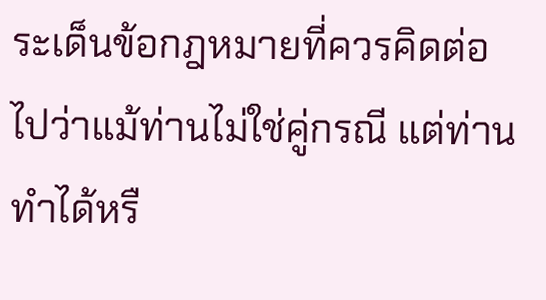ระเด็นข้อกฎหมายที่ควรคิดต่อไปว่าแม้ท่านไม่ใช่คู่กรณี แต่ท่านทำได้หรื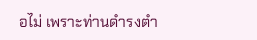อไม่ เพราะท่านดำรงตำ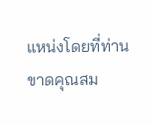แหน่งโดยที่ท่านขาดคุณสม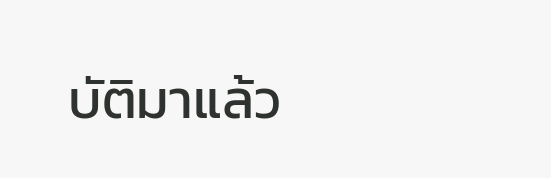บัติมาแล้ว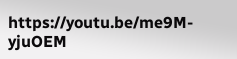https://youtu.be/me9M-yjuOEM